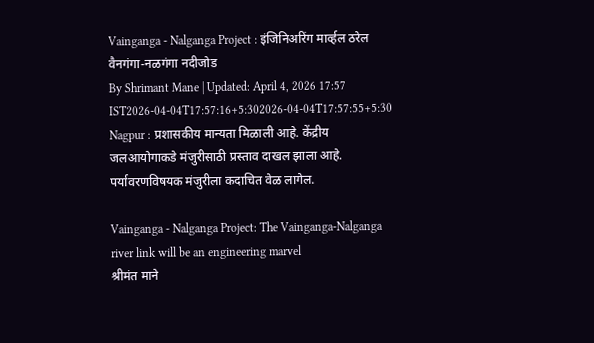Vainganga - Nalganga Project : इंजिनिअरिंग मार्व्हल ठरेल वैनगंगा-नळगंगा नदीजोड
By Shrimant Mane | Updated: April 4, 2026 17:57 IST2026-04-04T17:57:16+5:302026-04-04T17:57:55+5:30
Nagpur : प्रशासकीय मान्यता मिळाली आहे. केंद्रीय जलआयोगाकडे मंजुरीसाठी प्रस्ताव दाखल झाला आहे. पर्यावरणविषयक मंजुरीला कदाचित वेळ लागेल.

Vainganga - Nalganga Project: The Vainganga-Nalganga river link will be an engineering marvel
श्रीमंत माने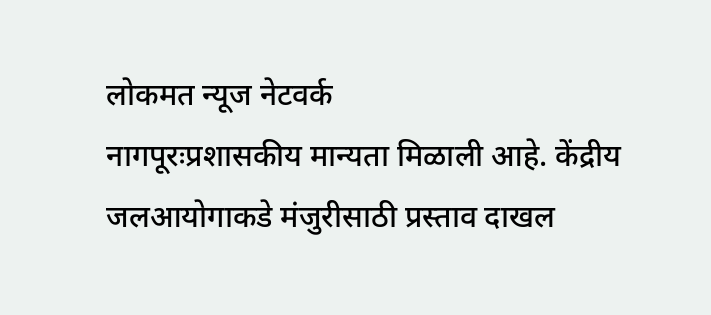लोकमत न्यूज नेटवर्क
नागपूरःप्रशासकीय मान्यता मिळाली आहे. केंद्रीय जलआयोगाकडे मंजुरीसाठी प्रस्ताव दाखल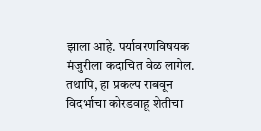झाला आहे. पर्यावरणविषयक मंजुरीला कदाचित वेळ लागेल. तथापि, हा प्रकल्प राबवून विदर्भाचा कोरडवाहू शेतीचा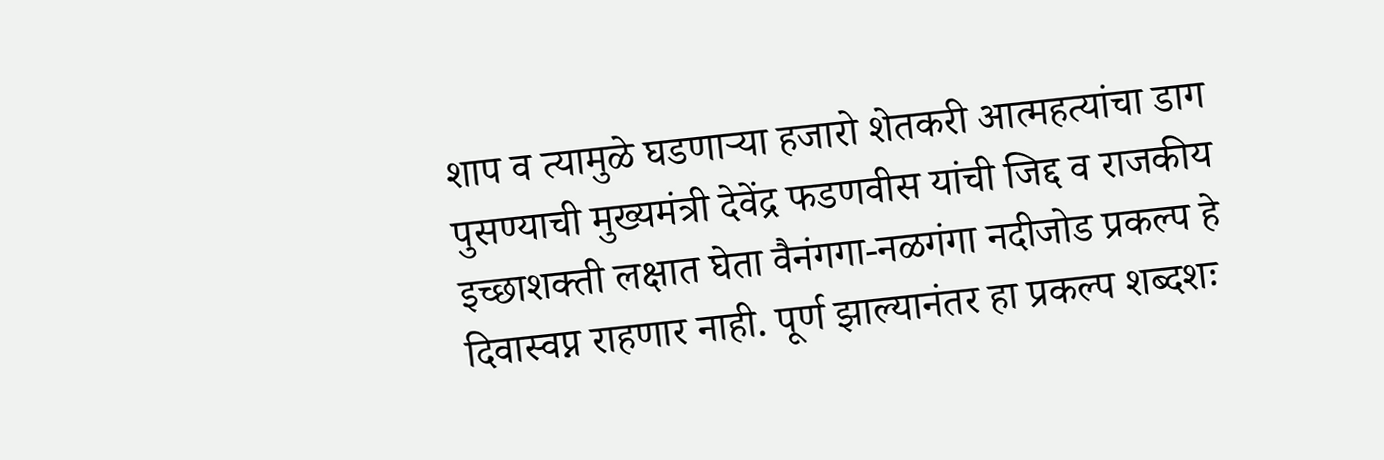शाप व त्यामुळे घडणाऱ्या हजारो शेतकरी आत्महत्यांचा डाग पुसण्याची मुख्यमंत्री देवेंद्र फडणवीस यांची जिद्द व राजकीय इच्छाशक्ती लक्षात घेता वैनंगगा-नळगंगा नदीजोड प्रकल्प हे दिवास्वप्न राहणार नाही. पूर्ण झाल्यानंतर हा प्रकल्प शब्दशः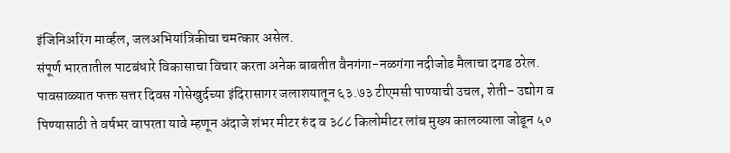इंजिनिअरिंग मार्व्हल, जलअभियांत्रिकीचा चमत्कार असेल.
संपूर्ण भारतातील पाटबंधारे विकासाचा विचार करता अनेक बाबतीत वैनगंगा-नळगंगा नदीजोड मैलाचा दगड ठरेल. पावसाळ्यात फक्त सत्तर दिवस गोसेखुर्दच्या इंदिरासागर जलाशयातून ६३.७३ टीएमसी पाण्याची उचल, शेती- उद्योग व पिण्यासाठी ते वर्षभर वापरता यावे म्हणून अंदाजे शंभर मीटर रुंद व ३८८ किलोमीटर लांब मुख्य कालव्याला जोडून ५०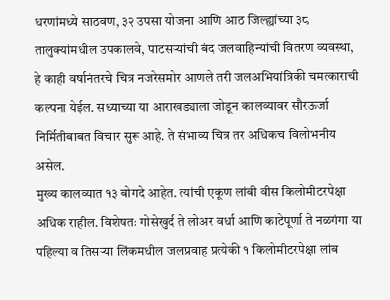धरणांमध्ये साठवण, ३२ उपसा योजना आणि आठ जिल्ह्यांच्या ३८ तालुक्यांमधील उपकालवे, पाटसऱ्यांची बंद जलवाहिन्यांची वितरण व्यवस्था, हे काही वर्षानंतरचे चित्र नजरेसमोर आणले तरी जलअभियांत्रिकी चमत्काराची कल्पना येईल. सध्याच्या या आराखड्याला जोडून कालव्यावर सौरऊर्जा निर्मितीबाबत विचार सुरू आहे. ते संभाव्य चित्र तर अधिकच विलोभनीय असेल.
मुख्य कालव्यात १३ बोगदे आहेत. त्यांची एकूण लांबी वीस किलोमीटरपेक्षा अधिक राहील. विशेषतः गोसेखुर्द ते लोअर वर्धा आणि काटेपूर्णा ते नळगंगा या पहिल्या व तिसऱ्या लिंकमधील जलप्रवाह प्रत्येकी १ किलोमीटरपेक्षा लांब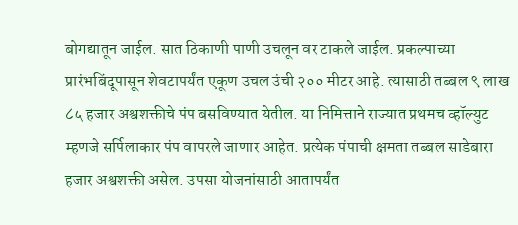बोगद्यातून जाईल. सात ठिकाणी पाणी उचलून वर टाकले जाईल. प्रकल्पाच्या प्रारंभबिंदूपासून शेवटापर्यंत एकूण उचल उंची २०० मीटर आहे. त्यासाठी तब्बल ९ लाख ८५ हजार अश्वशक्तीचे पंप बसविण्यात येतील. या निमित्ताने राज्यात प्रथमच व्हॉल्युट म्हणजे सर्पिलाकार पंप वापरले जाणार आहेत. प्रत्येक पंपाची क्षमता तब्बल साडेबारा हजार अश्वशक्ती असेल. उपसा योजनांसाठी आतापर्यंत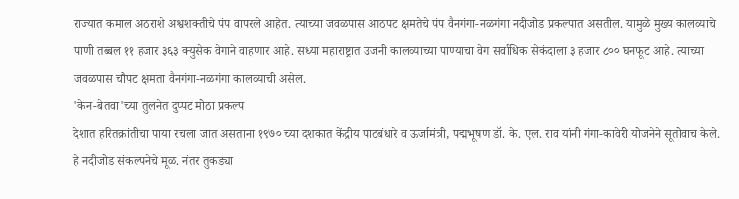राज्यात कमाल अठराशे अश्वशक्तीचे पंप वापरले आहेत. त्याच्या जवळपास आठपट क्षमतेचे पंप वैनगंगा-नळगंगा नदीजोड प्रकल्पात असतील. यामुळे मुख्य कालव्याचे पाणी तब्बल ११ हजार ३६३ क्युसेक वेगाने वाहणार आहे. सध्या महाराष्ट्रात उजनी कालव्याच्या पाण्याचा वेग सर्वाधिक सेकंदाला ३ हजार ८०० घनफूट आहे. त्याच्या जवळपास चौपट क्षमता वैनगंगा-नळगंगा कालव्याची असेल.
'केन-बेतवा'च्या तुलनेत दुप्पट मोठा प्रकल्प
देशात हरितक्रांतीचा पाया रचला जात असताना १९७० च्या दशकात केंद्रीय पाटबंधारे व ऊर्जामंत्री, पद्मभूषण डॉ. के. एल. राव यांनी गंगा-कावेरी योजनेने सूतोवाच केले. हे नदीजोड संकल्पनेचे मूळ. नंतर तुकड्या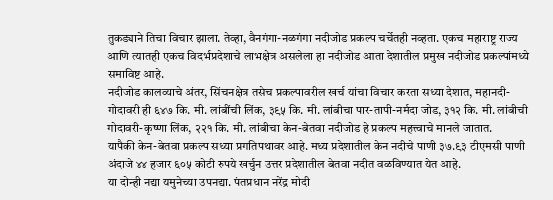तुकड्याने तिचा विचार झाला. तेव्हा, वैनगंगा-नळगंगा नदीजोड प्रकल्प चर्चेतही नव्हता. एकच महाराष्ट्र राज्य आणि त्यातही एकच विदर्भप्रदेशाचे लाभक्षेत्र असलेला हा नदीजोड आता देशातील प्रमुख नदीजोड प्रकल्पांमध्ये समाविष्ट आहे.
नदीजोड कालव्याचे अंतर, सिंचनक्षेत्र तसेच प्रकल्पावरील खर्च यांचा विचार करता सध्या देशात, महानदी-गोदावरी ही ६४७ कि. मी. लांबींची लिंक, ३९५ कि. मी. लांबीचा पार-तापी-नर्मदा जोड, ३१२ कि. मी. लांबीची गोदावरी-कृष्णा लिंक, २२१ कि. मी. लांबीचा केन-बेतवा नदीजोड हे प्रकल्प महत्त्वाचे मानले जातात.
यापैकी केन-बेतवा प्रकल्प सध्या प्रगतिपथावर आहे. मध्य प्रदेशातील केन नदीचे पाणी ३७.९३ टीएमसी पाणी अंदाजे ४४ हजार ६०५ कोटी रुपये खर्चुन उत्तर प्रदेशातील बेतवा नदीत वळविण्यात येत आहे.
या दोन्ही नद्या यमुनेच्या उपनद्या. पंतप्रधान नरेंद्र मोदी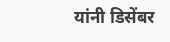यांनी डिसेंबर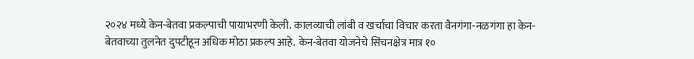२०२४ मध्ये केन-बेतवा प्रकल्पाची पायाभरणी केली. कालव्याची लांबी व खर्चाचा विचार करता वैनगंगा-नळगंगा हा केन-बेतवाच्या तुलनेत दुपटीहून अधिक मोठा प्रकल्प आहे. केन-बेतवा योजनेचे सिंचनक्षेत्र मात्र १०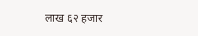लाख ६२ हजार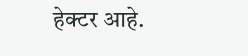हेक्टर आहे.